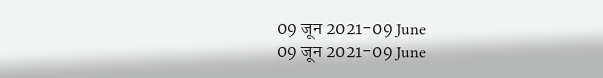09 जून 2021-09 June
09 जून 2021-09 June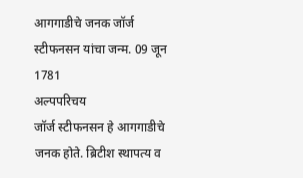आगगाडीचे जनक जॉर्ज स्टीफनसन यांचा जन्म. 09 जून 1781
अल्पपरिचय
जॉर्ज स्टीफनसन हे आगगाडीचे जनक होते. ब्रिटीश स्थापत्य व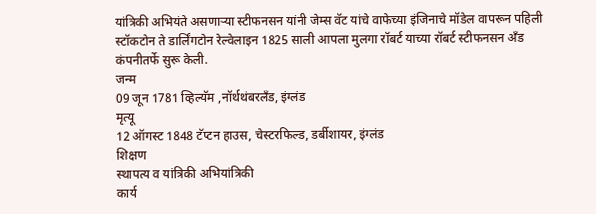यांत्रिकी अभियंते असणाऱ्या स्टीफनसन यांनी जेम्स वॅट यांचे वाफेच्या इंजिनाचे मॉडेल वापरून पहिली स्टॉकटोन ते डार्लिंगटोन रेल्वेलाइन 1825 साली आपला मुलगा रॉबर्ट याच्या रॉबर्ट स्टीफनसन अँड कंपनीतर्फे सुरू केली.
जन्म
09 जून 1781 व्हिल्यॅम ,नॉर्थथंबरलँड, इंग्लंड
मृत्यू
12 ऑगस्ट 1848 टॅप्टन हाउस, चेस्टरफिल्ड, डर्बीशायर, इंग्लंड
शिक्षण
स्थापत्य व यांत्रिकी अभियांत्रिकी
कार्य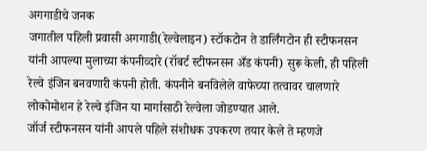अगगाडीचे जनक
जगातील पहिली प्रवासी अगगाडी(रेल्वेलाइन) स्टॉकटोन ते डार्लिंगटोन ही स्टीफनसन यांनी आपल्या मुलाच्या कंपनीव्दारे (रॉबर्ट स्टीफनसन अँड कंपनी) सुरू केली, ही पहिली रेल्वे इंजिन बनवणारी कंपनी होती. कंपनीने बनविलेले वाफेच्या तत्वावर चालणारे लोकोमोशन हे रेल्वे इंजिन या मार्गासाठी रेल्वेला जोडण्यात आले.
जॉर्ज स्टीफनसन यांनी आपले पहिले संशोधक उपकरण तयार केले ते म्हणजे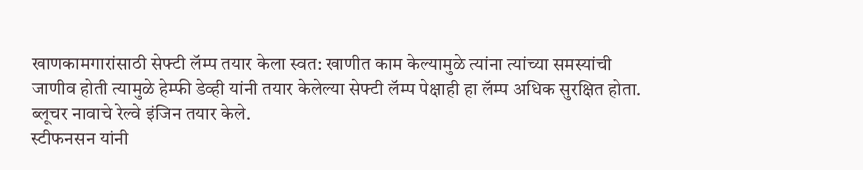खाणकामगारांसाठी सेफ्टी लॅम्प तयार केला स्वत: खाणीत काम केल्यामुळे त्यांना त्यांच्या समस्यांची जाणीव होती त्यामुळे हेम्फी डेव्ही यांनी तयार केलेल्या सेफ्टी लॅम्प पेक्षाही हा लॅम्प अधिक सुरक्षित होता.
ब्लूचर नावाचे रेल्वे इंजिन तयार केले.
स्टीफनसन यांनी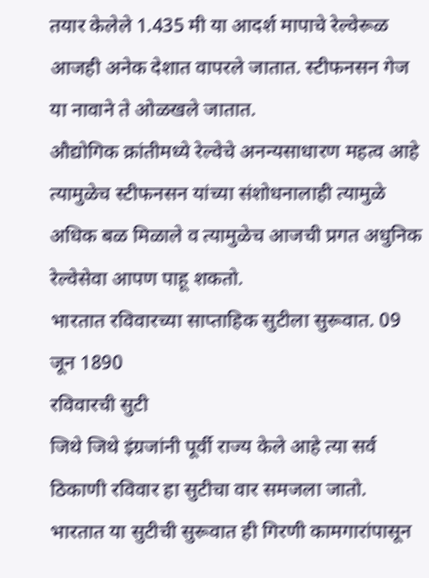तयार केलेले 1.435 मी या आदर्श मापाचे रेल्वेरूळ आजही अनेक देशात वापरले जातात. स्टीफनसन गेज या नावाने ते ओळखले जातात.
औद्योगिक क्रांतीमध्ये रेल्वेचे अनन्यसाधारण महत्व आहे त्यामुळेच स्टीफनसन यांच्या संशोधनालाही त्यामुळे अधिक बळ मिळाले व त्यामुळेच आजची प्रगत अधुनिक रेल्वेसेवा आपण पाहू शकतो.
भारतात रविवारच्या साप्ताहिक सुटीला सुरूवात. 09 जून 1890
रविवारची सुटी
जिथे जिथे इंग्रजांनी पूर्वी राज्य केले आहे त्या सर्व ठिकाणी रविवार हा सुटीचा वार समजला जातो. भारतात या सुटीची सुरूवात ही गिरणी कामगारांपासून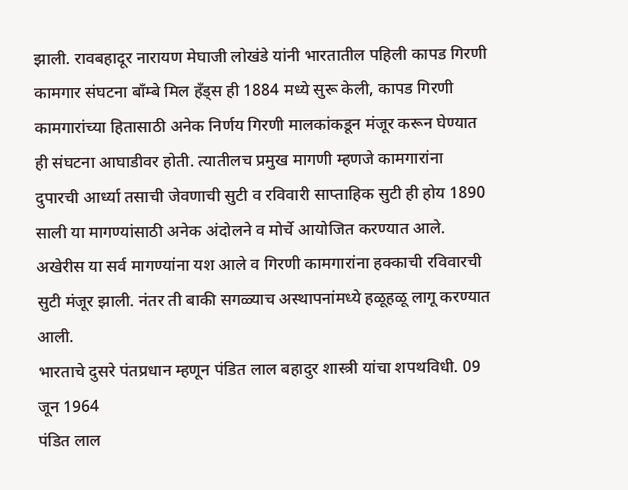झाली. रावबहादूर नारायण मेघाजी लोखंडे यांनी भारतातील पहिली कापड गिरणी कामगार संघटना बाँम्बे मिल हँड्स ही 1884 मध्ये सुरू केली, कापड गिरणी कामगारांच्या हितासाठी अनेक निर्णय गिरणी मालकांकडून मंजूर करून घेण्यात ही संघटना आघाडीवर होती. त्यातीलच प्रमुख मागणी म्हणजे कामगारांना दुपारची आर्ध्या तसाची जेवणाची सुटी व रविवारी साप्ताहिक सुटी ही होय 1890 साली या मागण्यांसाठी अनेक अंदोलने व मोर्चे आयोजित करण्यात आले. अखेरीस या सर्व मागण्यांना यश आले व गिरणी कामगारांना हक्काची रविवारची सुटी मंजूर झाली. नंतर ती बाकी सगळ्याच अस्थापनांमध्ये हळूहळू लागू करण्यात आली.
भारताचे दुसरे पंतप्रधान म्हणून पंडित लाल बहादुर शास्त्री यांचा शपथविधी. 09 जून 1964
पंडित लाल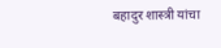बहादुर शास्त्री यांचा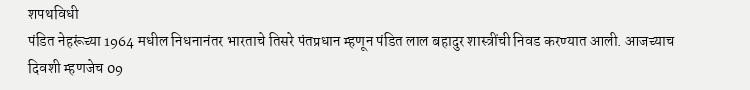शपथविधी
पंडित नेहरूंच्या 1964 मधील निधनानंतर भारताचे तिसरे पंतप्रधान म्हणून पंडित लाल बहादुर शास्त्रींची निवड करण्यात आली. आजच्याच दिवशी म्हणजेच 09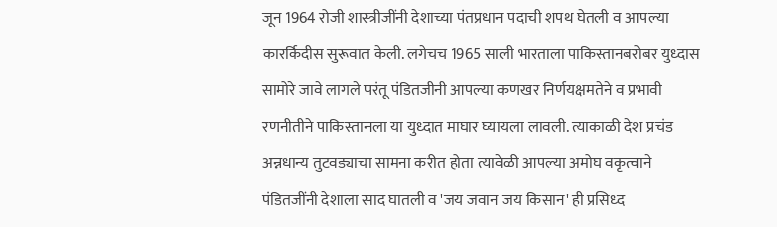जून 1964 रोजी शास्त्रीजींनी देशाच्या पंतप्रधान पदाची शपथ घेतली व आपल्या कारर्किदीस सुरूवात केली. लगेचच 1965 साली भारताला पाकिस्तानबरोबर युध्दास सामोरे जावे लागले परंतू पंडितजीनी आपल्या कणखर निर्णयक्षमतेने व प्रभावी रणनीतीने पाकिस्तानला या युध्दात माघार घ्यायला लावली. त्याकाळी देश प्रचंड अन्नधान्य तुटवड्याचा सामना करीत होता त्यावेळी आपल्या अमोघ वकृत्वाने पंडितजींनी देशाला साद घातली व 'जय जवान जय किसान' ही प्रसिध्द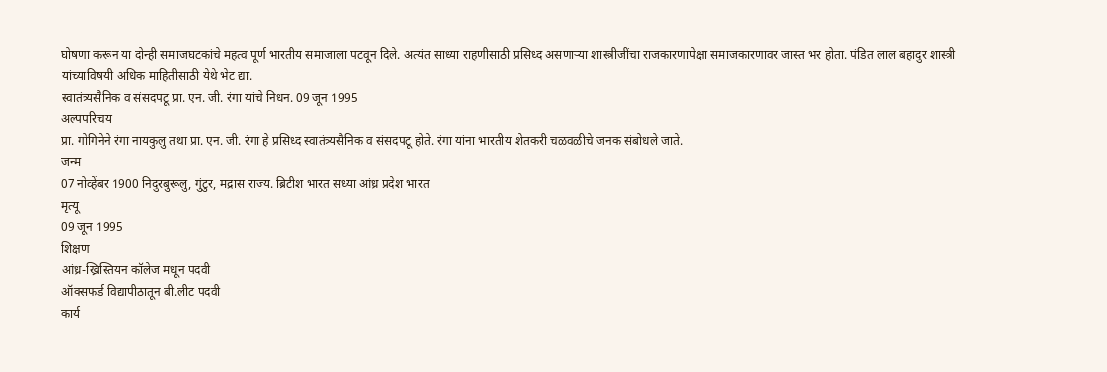घोषणा करून या दोन्ही समाजघटकांचे महत्व पूर्ण भारतीय समाजाला पटवून दिले. अत्यंत साध्या राहणीसाठी प्रसिध्द असणाऱ्या शास्त्रीजींचा राजकारणापेक्षा समाजकारणावर जास्त भर होता. पंडित लाल बहादुर शास्त्री यांच्याविषयी अधिक माहितीसाठी येथे भेट द्या.
स्वातंत्र्यसैनिक व संसदपटू प्रा. एन. जी. रंगा यांचे निधन. 09 जून 1995
अल्पपरिचय
प्रा. गोगिनेने रंगा नायकुलु तथा प्रा. एन. जी. रंगा हे प्रसिध्द स्वातंत्र्यसैनिक व संसदपटू होते. रंगा यांना भारतीय शेतकरी चळवळीचे जनक संबोधले जाते.
जन्म
07 नोव्हेंबर 1900 निदुरबुरूलु, गुंटुर, मद्रास राज्य. ब्रिटीश भारत सध्या आंध्र प्रदेश भारत
मृत्यू
09 जून 1995
शिक्षण
आंध्र-ख्रिस्तियन कॉलेज मधून पदवी
ऑक्सफर्ड विद्यापीठातून बी.लीट पदवी
कार्य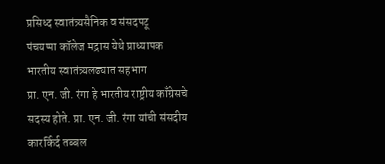प्रसिध्द स्वातंत्र्यसैनिक व संसदपटू
पंचयप्पा कॉलेज मद्रास येथे प्राध्यापक
भारतीय स्वातंत्र्यलढ्यात सहभाग
प्रा. एन. जी. रंगा हे भारतीय राष्ट्रीय काँग्रेसचे सदस्य होते. प्रा. एन. जी. रंगा यांची संसदीय कारर्किर्द तब्बल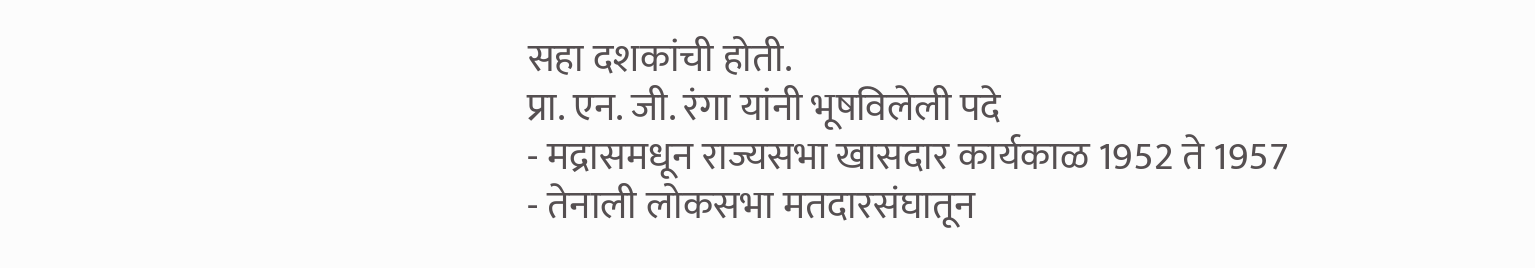सहा दशकांची होती.
प्रा. एन. जी. रंगा यांनी भूषविलेली पदे
- मद्रासमधून राज्यसभा खासदार कार्यकाळ 1952 ते 1957
- तेनाली लोकसभा मतदारसंघातून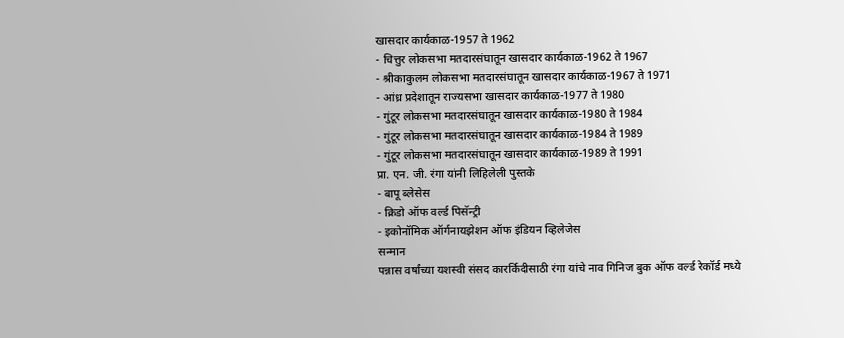खासदार कार्यकाळ-1957 ते 1962
- चित्तुर लोकसभा मतदारसंघातून खासदार कार्यकाळ-1962 ते 1967
- श्रीकाकुलम लोकसभा मतदारसंघातून खासदार कार्यकाळ-1967 ते 1971
- आंध्र प्रदेशातून राज्यसभा खासदार कार्यकाळ-1977 ते 1980
- गुंटूर लोकसभा मतदारसंघातून खासदार कार्यकाळ-1980 ते 1984
- गुंटूर लोकसभा मतदारसंघातून खासदार कार्यकाळ-1984 ते 1989
- गुंटूर लोकसभा मतदारसंघातून खासदार कार्यकाळ-1989 ते 1991
प्रा. एन. जी. रंगा यांनी लिहिलेली पुस्तके
- बापू ब्लेसेस
- क्रिडो ऑफ वर्ल्ड पिसॅन्ट्री
- इकोनॉमिक ऑर्गनायझेशन ऑफ इंडियन व्हिलेजेस
सन्मान
पन्नास वर्षांच्या यशस्वी संसद कारर्किदीसाठी रंगा यांचे नाव गिनिज बुक ऑफ वर्ल्ड रेकॉर्ड मध्ये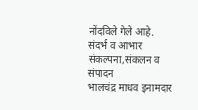नोंदविले गेले आहे.
संदर्भ व आभार
संकल्पना,संकलन व संपादन
भालचंद्र माधव इनामदार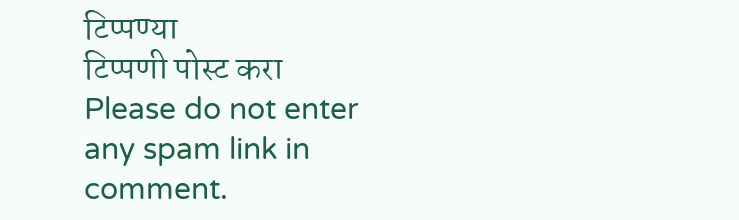टिप्पण्या
टिप्पणी पोस्ट करा
Please do not enter any spam link in comment.